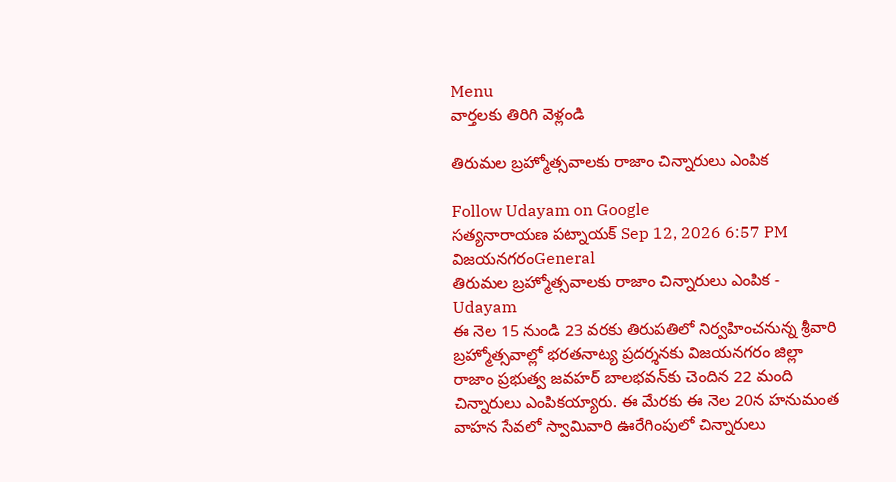Menu
వార్తలకు తిరిగి వెళ్లండి

తిరుమల బ్రహ్మోత్సవాలకు రాజాం చిన్నారులు ఎంపిక

Follow Udayam on Google
సత్యనారాయణ పట్నాయక్ Sep 12, 2026 6:57 PM విజయనగరంGeneral
తిరుమల బ్రహ్మోత్సవాలకు రాజాం చిన్నారులు ఎంపిక - Udayam
ఈ నెల 15 నుండి 23 వరకు తిరుపతిలో నిర్వహించనున్న శ్రీవారి బ్రహ్మోత్సవాల్లో భరతనాట్య ప్రదర్శనకు విజయనగరం జిల్లా రాజాం ప్రభుత్వ జవహర్‌ బాలభవన్‌కు చెందిన 22 మంది చిన్నారులు ఎంపికయ్యారు. ఈ మేరకు ఈ నెల 20న హనుమంత వాహన సేవలో స్వామివారి ఊరేగింపులో చిన్నారులు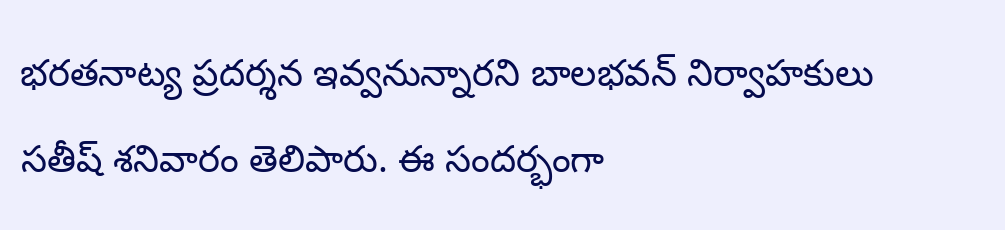భరతనాట్య ప్రదర్శన ఇవ్వనున్నారని బాలభవన్‌ నిర్వాహకులు సతీష్‌ శనివారం తెలిపారు. ఈ సందర్భంగా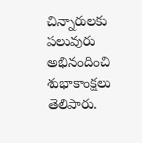చిన్నారులకు పలువురు అభినందించి శుభాకాంక్షలు తెలిపారు.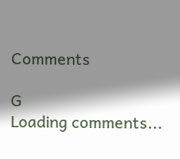Comments

G
Loading comments...